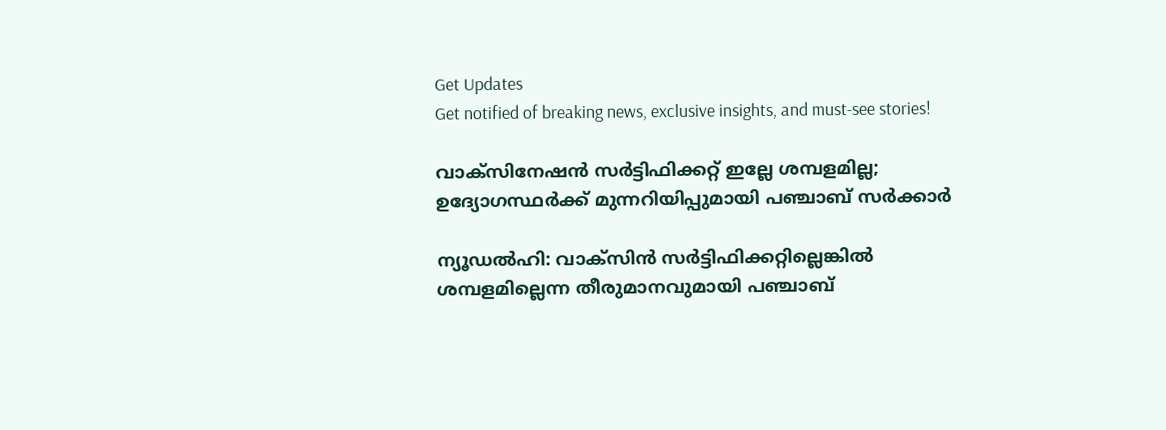Get Updates
Get notified of breaking news, exclusive insights, and must-see stories!

വാക്‌സിനേഷന്‍ സര്‍ട്ടിഫിക്കറ്റ് ഇല്ലേ ശമ്പളമില്ല; ഉദ്യോഗസ്ഥര്‍ക്ക് മുന്നറിയിപ്പുമായി പഞ്ചാബ് സര്‍ക്കാര്‍

ന്യൂഡല്‍ഹി: വാക്‌സിന്‍ സര്‍ട്ടിഫിക്കറ്റില്ലെങ്കില്‍ ശമ്പളമില്ലെന്ന തീരുമാനവുമായി പഞ്ചാബ്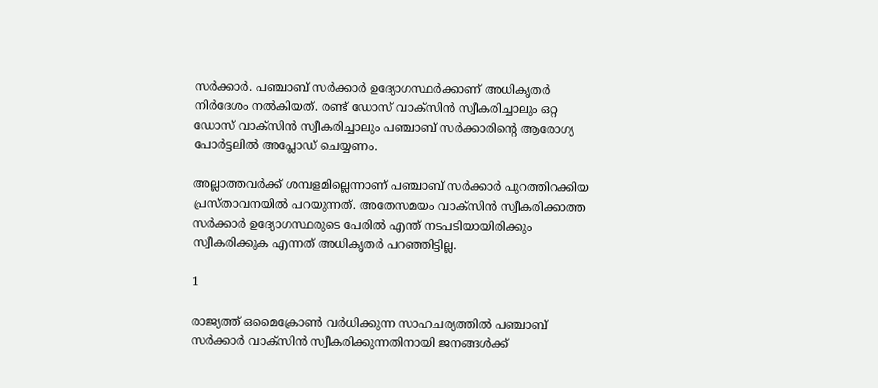സര്‍ക്കാര്‍. പഞ്ചാബ് സര്‍ക്കാര്‍ ഉദ്യോഗസ്ഥര്‍ക്കാണ് അധികൃതര്‍ നിര്‍ദേശം നല്‍കിയത്. രണ്ട് ഡോസ് വാക്‌സിന്‍ സ്വീകരിച്ചാലും ഒറ്റ ഡോസ് വാക്‌സിന്‍ സ്വീകരിച്ചാലും പഞ്ചാബ് സര്‍ക്കാരിന്റെ ആരോഗ്യ പോര്‍ട്ടലില്‍ അപ്ലോഡ് ചെയ്യണം.

അല്ലാത്തവര്‍ക്ക് ശമ്പളമില്ലെന്നാണ് പഞ്ചാബ് സര്‍ക്കാര്‍ പുറത്തിറക്കിയ പ്രസ്താവനയില്‍ പറയുന്നത്. അതേസമയം വാക്‌സിന്‍ സ്വീകരിക്കാത്ത സര്‍ക്കാര്‍ ഉദ്യോഗസ്ഥരുടെ പേരില്‍ എന്ത് നടപടിയായിരിക്കും സ്വീകരിക്കുക എന്നത് അധികൃതര്‍ പറഞ്ഞിട്ടില്ല.

1

രാജ്യത്ത് ഒമൈക്രോണ്‍ വര്‍ധിക്കുന്ന സാഹചര്യത്തില്‍ പഞ്ചാബ് സര്‍ക്കാര്‍ വാക്‌സിന്‍ സ്വീകരിക്കുന്നതിനായി ജനങ്ങള്‍ക്ക്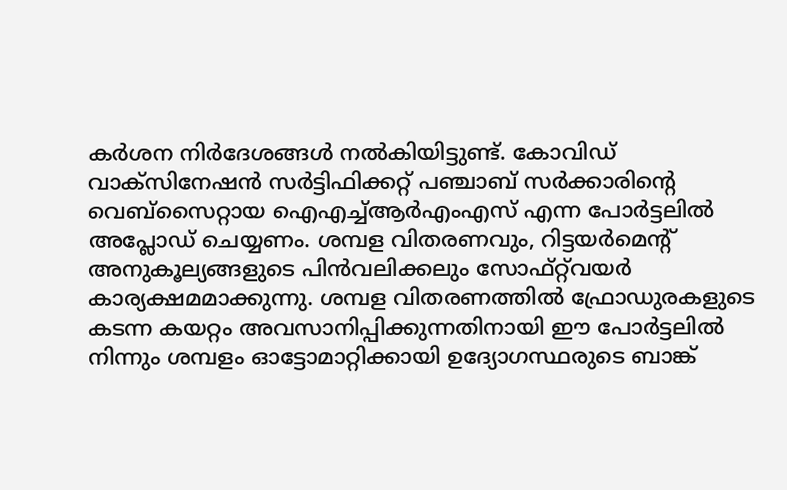കര്‍ശന നിര്‍ദേശങ്ങള്‍ നല്‍കിയിട്ടുണ്ട്. കോവിഡ് വാക്‌സിനേഷന്‍ സര്‍ട്ടിഫിക്കറ്റ് പഞ്ചാബ് സര്‍ക്കാരിന്റെ വെബ്‌സൈറ്റായ ഐഎച്ച്ആര്‍എംഎസ് എന്ന പോര്‍ട്ടലില്‍ അപ്ലോഡ് ചെയ്യണം. ശമ്പള വിതരണവും, റിട്ടയര്‍മെന്റ് അനുകൂല്യങ്ങളുടെ പിന്‍വലിക്കലും സോഫ്റ്റ്‌വയര്‍ കാര്യക്ഷമമാക്കുന്നു. ശമ്പള വിതരണത്തില്‍ ഫ്രോഡുരകളുടെ കടന്ന കയറ്റം അവസാനിപ്പിക്കുന്നതിനായി ഈ പോര്‍ട്ടലില്‍ നിന്നും ശമ്പളം ഓട്ടോമാറ്റിക്കായി ഉദ്യോഗസ്ഥരുടെ ബാങ്ക്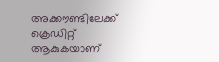അക്കൗണ്ടിലേക്ക് ക്രെഡിറ്റ് ആകുകയാണ്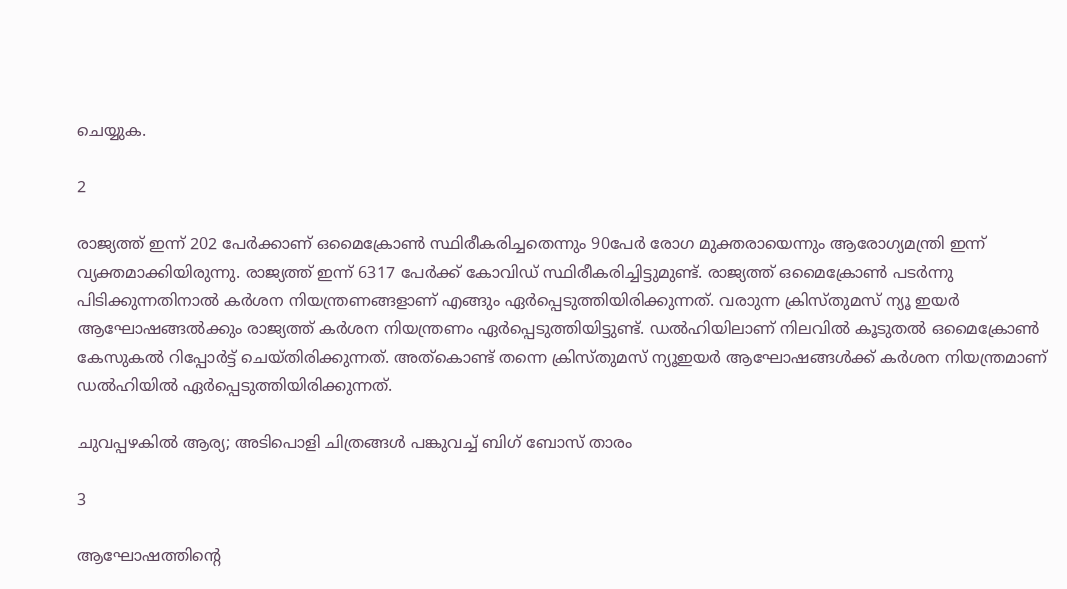ചെയ്യുക.

2

രാജ്യത്ത് ഇന്ന് 202 പേര്‍ക്കാണ് ഒമൈക്രോണ്‍ സ്ഥിരീകരിച്ചതെന്നും 90പേര്‍ രോഗ മുക്തരായെന്നും ആരോഗ്യമന്ത്രി ഇന്ന് വ്യക്തമാക്കിയിരുന്നു. രാജ്യത്ത് ഇന്ന് 6317 പേര്‍ക്ക് കോവിഡ് സ്ഥിരീകരിച്ചിട്ടുമുണ്ട്. രാജ്യത്ത് ഒമൈക്രോണ്‍ പടര്‍ന്നു പിടിക്കുന്നതിനാല്‍ കര്‍ശന നിയന്ത്രണങ്ങളാണ് എങ്ങും ഏര്‍പ്പെടുത്തിയിരിക്കുന്നത്. വരാുന്ന ക്രിസ്തുമസ് ന്യൂ ഇയര്‍ ആഘോഷങ്ങല്‍ക്കും രാജ്യത്ത് കര്‍ശന നിയന്ത്രണം ഏര്‍പ്പെടുത്തിയിട്ടുണ്ട്. ഡല്‍ഹിയിലാണ് നിലവില്‍ കൂടുതല്‍ ഒമൈക്രോണ്‍ കേസുകല്‍ റിപ്പോര്‍ട്ട് ചെയ്തിരിക്കുന്നത്. അത്‌കൊണ്ട് തന്നെ ക്രിസ്തുമസ് ന്യൂഇയര്‍ ആഘോഷങ്ങള്‍ക്ക് കര്‍ശന നിയന്ത്രമാണ് ഡല്‍ഹിയില്‍ ഏര്‍പ്പെടുത്തിയിരിക്കുന്നത്.

ചുവപ്പഴകില്‍ ആര്യ; അടിപൊളി ചിത്രങ്ങള്‍ പങ്കുവച്ച് ബിഗ് ബോസ് താരം

3

ആഘോഷത്തിന്റെ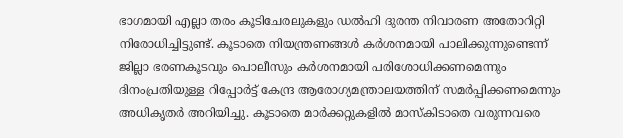ഭാഗമായി എല്ലാ തരം കൂടിചേരലുകളും ഡല്‍ഹി ദുരന്ത നിവാരണ അതോറിറ്റി നിരോധിച്ചിട്ടുണ്ട്. കൂടാതെ നിയന്ത്രണങ്ങള്‍ കര്‍ശനമായി പാലിക്കുന്നുണ്ടെന്ന് ജില്ലാ ഭരണകൂടവും പൊലീസും കര്‍ശനമായി പരിശോധിക്കണമെന്നും ദിനംപ്രതിയുള്ള റിപ്പോര്‍ട്ട് കേന്ദ്ര ആരോഗ്യമന്ത്രാലയത്തിന് സമര്‍പ്പിക്കണമെന്നും അധികൃതര്‍ അറിയിച്ചു. കൂടാതെ മാര്‍ക്കറ്റുകളില്‍ മാസ്‌കിടാതെ വരുന്നവരെ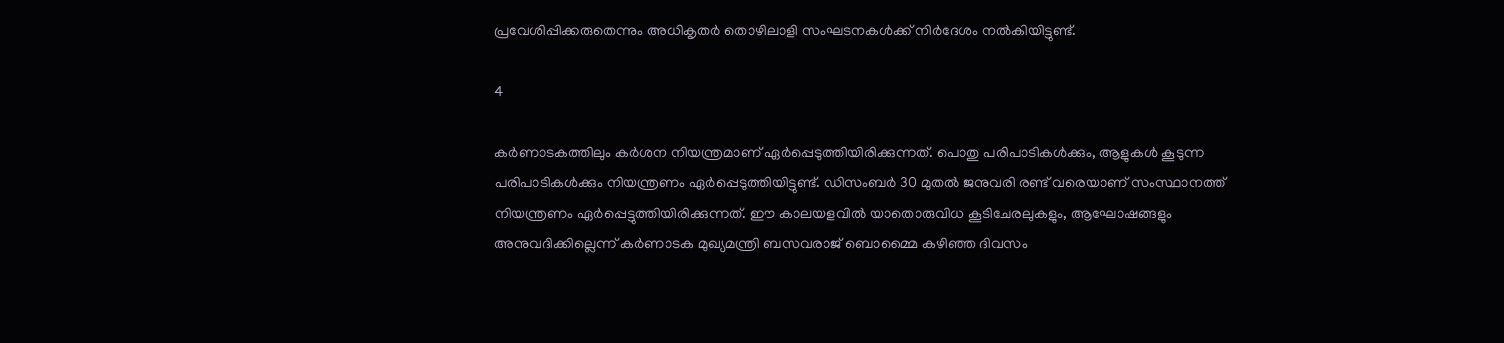പ്രവേശിപ്പിക്കരുതെന്നും അധികൃതര്‍ തൊഴിലാളി സംഘടനകള്‍ക്ക് നിര്‍ദേശം നല്‍കിയിട്ടുണ്ട്.

4

കര്‍ണാടകത്തിലും കര്‍ശന നിയന്ത്രമാണ് ഏര്‍പ്പെടുത്തിയിരിക്കുന്നത്. പൊതു പരിപാടികള്‍ക്കും, ആളുകള്‍ കൂടുന്ന പരിപാടികള്‍ക്കും നിയന്ത്രണം ഏര്‍പ്പെടുത്തിയിട്ടുണ്ട്. ഡിസംബര്‍ 30 മുതല്‍ ജനുവരി രണ്ട് വരെയാണ് സംസ്ഥാനത്ത് നിയന്ത്രണം ഏര്‍പ്പെട്ടുത്തിയിരിക്കുന്നത്. ഈ കാലയളവില്‍ യാതൊരുവിധ കൂടിചേരലുകളും, ആഘോഷങ്ങളും അനുവദിക്കില്ലെന്ന് കര്‍ണാടക മുഖ്യമന്ത്രി ബസവരാജ് ബൊമ്മൈ കഴിഞ്ഞ ദിവസം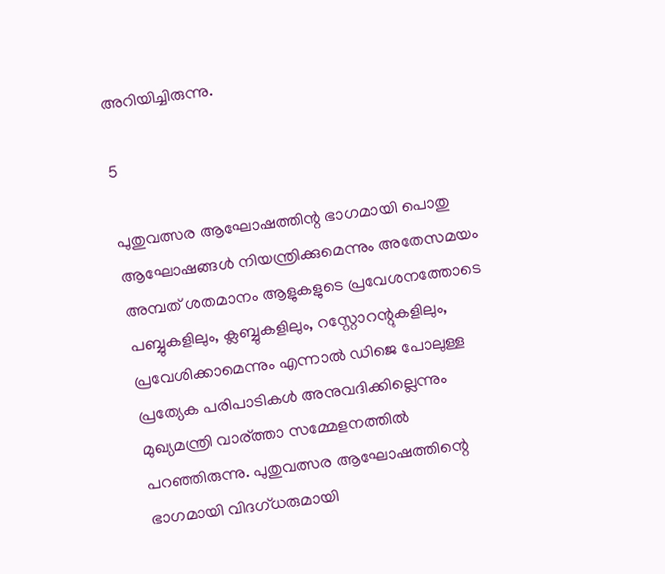അറിയിച്ചിരുന്നു.

5

പുതുവത്സര ആഘോഷത്തിന്റ ഭാഗമായി പൊതു ആഘോഷങ്ങള്‍ നിയന്ത്രിക്കുമെന്നും അതേസമയം അമ്പത് ശതമാനം ആളുകളുടെ പ്രവേശനത്തോടെ പബ്ബുകളിലും, ക്ലബ്ബുകളിലും, റസ്റ്റോറന്റുകളിലും, പ്രവേശിക്കാമെന്നും എന്നാല്‍ ഡിജെ പോലുള്ള പ്രത്യേക പരിപാടികള്‍ അനുവദിക്കില്ലെന്നും മുഖ്യമന്ത്രി വാര്ത്താ സമ്മേളനത്തില്‍ പറഞ്ഞിരുന്നു. പുതുവത്സര ആഘോഷത്തിന്റെ ഭാഗമായി വിദഗ്ധരുമായി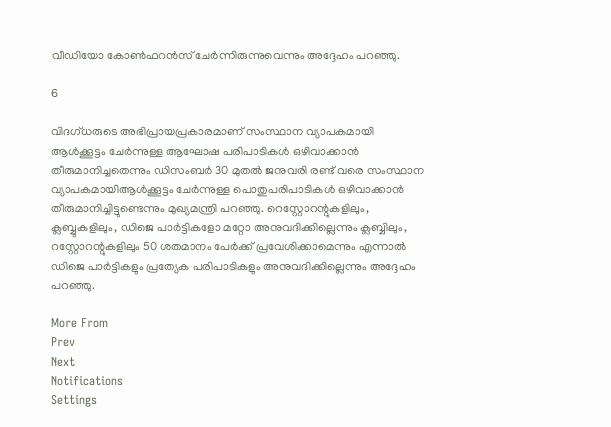വീഡിയോ കോണ്‍ഫറന്‍സ് ചേര്‍ന്നിരുന്നുവെന്നും അദ്ദേഹം പറഞ്ഞു.

6

വിദഗ്ധരുടെ അഭിപ്രായപ്രകാരമാണ് സംസ്ഥാന വ്യാപകമായി ആള്‍ക്കൂട്ടം ചേര്‍ന്നുള്ള ആഘോഷ പരിപാടികള്‍ ഒഴിവാക്കാന്‍ തീരുമാനിച്ചതെന്നും ഡിസംബര്‍ 30 മുതല്‍ ജനുവരി രണ്ട് വരെ സംസ്ഥാന വ്യാപകമായിആള്‍ക്കൂട്ടം ചേര്‍ന്നുള്ള പൊതുപരിപാടികള്‍ ഒഴിവാക്കാന്‍ തീരുമാനിച്ചിട്ടുണ്ടെന്നും മുഖ്യമന്ത്രി പറഞ്ഞു. റെസ്റ്റോറന്റുകളിലും, ക്ലബ്ബുകളിലും, ഡിജെ പാര്‍ട്ടികളോ മറ്റോ അനുവദിക്കില്ലെന്നും ക്ലബ്ബിലും, റസ്റ്റോറന്റുകളിലും 50 ശതമാനം പേര്‍ക്ക് പ്രവേശിക്കാമെന്നും എന്നാല്‍ ഡിജെ പാര്‍ട്ടികളും പ്രത്യേക പരിപാടികളും അനുവദിക്കില്ലെന്നും അദ്ദേഹം പറഞ്ഞു.

More From
Prev
Next
Notifications
Settings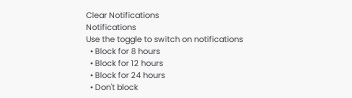Clear Notifications
Notifications
Use the toggle to switch on notifications
  • Block for 8 hours
  • Block for 12 hours
  • Block for 24 hours
  • Don't block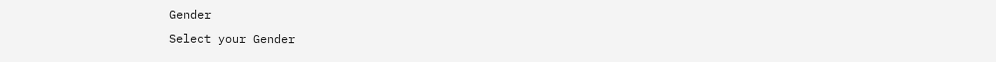Gender
Select your Gender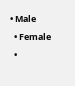• Male
  • Female
  •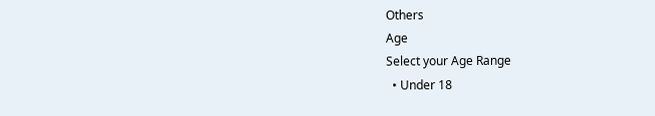Others
Age
Select your Age Range
  • Under 18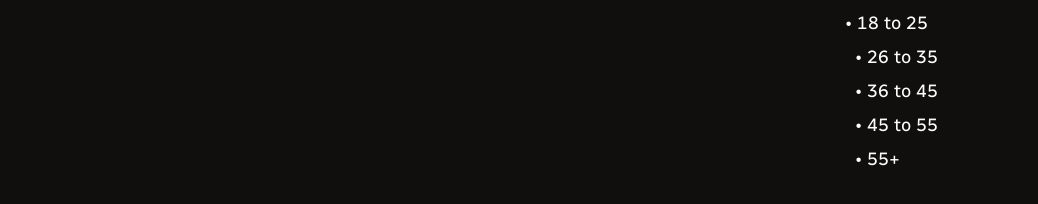• 18 to 25
  • 26 to 35
  • 36 to 45
  • 45 to 55
  • 55+